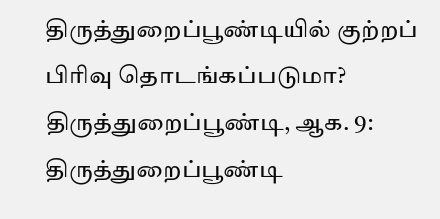திருத்துறைப்பூண்டியில் குற்றப் பிரிவு தொடங்கப்படுமா?
திருத்துறைப்பூண்டி, ஆக. 9: திருத்துறைப்பூண்டி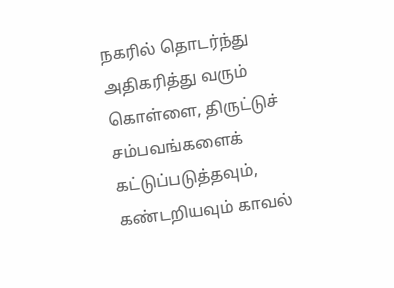நகரில் தொடர்ந்து அதிகரித்து வரும் கொள்ளை, திருட்டுச் சம்பவங்களைக் கட்டுப்படுத்தவும், கண்டறியவும் காவல்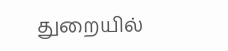துறையில்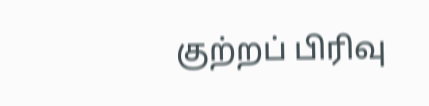குற்றப் பிரிவு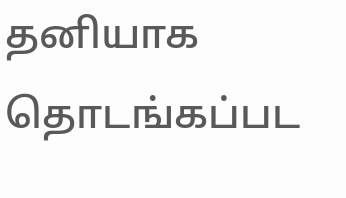தனியாக தொடங்கப்பட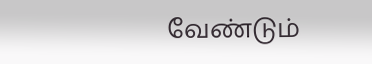வேண்டும்